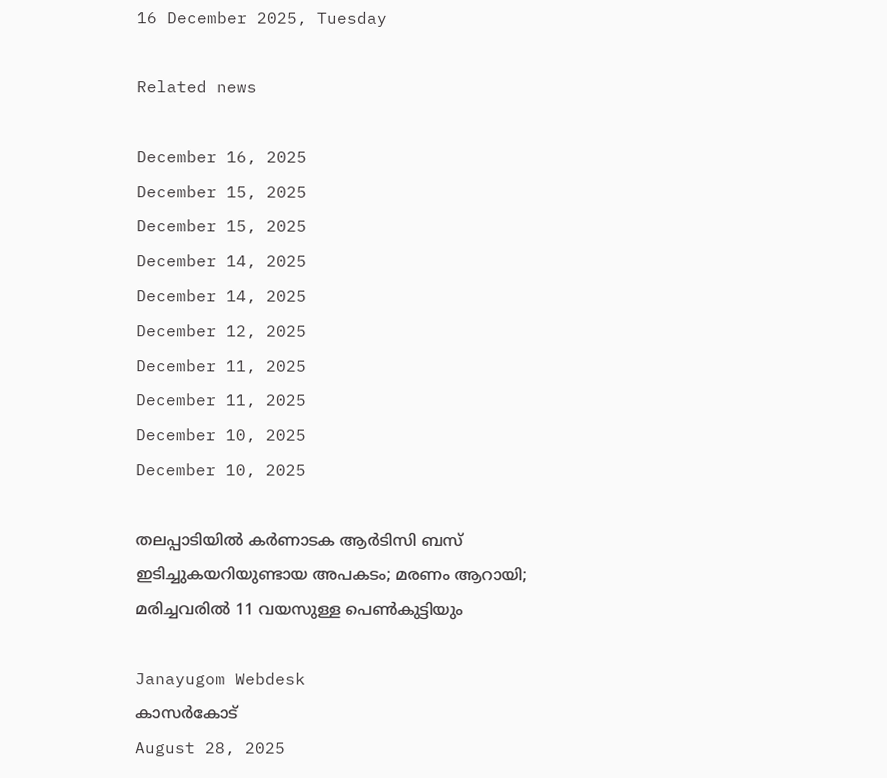16 December 2025, Tuesday

Related news

December 16, 2025
December 15, 2025
December 15, 2025
December 14, 2025
December 14, 2025
December 12, 2025
December 11, 2025
December 11, 2025
December 10, 2025
December 10, 2025

തലപ്പാടിയിൽ കർണാടക ആർടിസി ബസ് ഇടിച്ചുകയറിയുണ്ടായ അപകടം; മരണം ആറായി; മരിച്ചവരിൽ 11 വയസുള്ള പെൺകുട്ടിയും

Janayugom Webdesk
കാസര്‍കോട്
August 28, 2025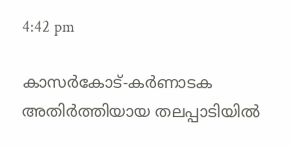4:42 pm

കാസര്‍കോട്-കര്‍ണാടക അതിര്‍ത്തിയായ തലപ്പാടിയില്‍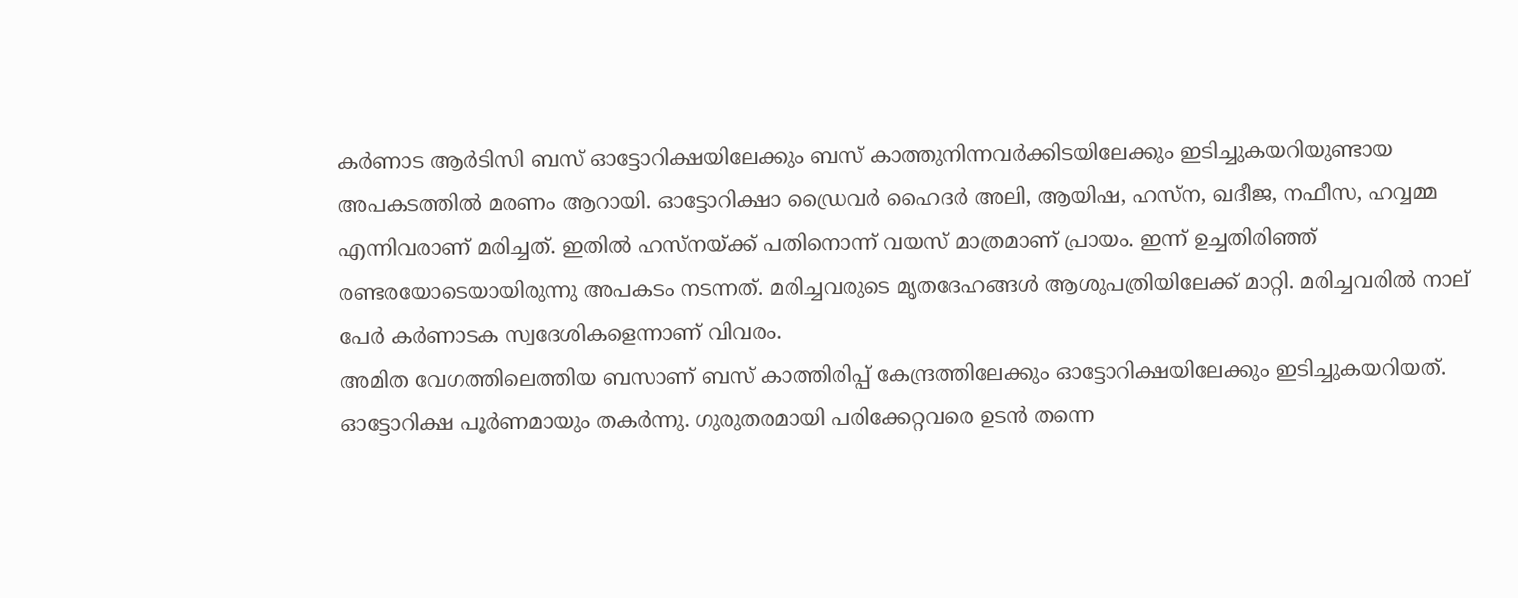കര്‍ണാട ആര്‍ടിസി ബസ് ഓട്ടോറിക്ഷയിലേക്കും ബസ് കാത്തുനിന്നവർക്കിടയിലേക്കും ഇടിച്ചുകയറിയുണ്ടായ അപകടത്തില്‍ മരണം ആറായി. ഓട്ടോറിക്ഷാ ഡ്രൈവര്‍ ഹൈദര്‍ അലി, ആയിഷ, ഹസ്‌ന, ഖദീജ, നഫീസ, ഹവ്വമ്മ എന്നിവരാണ് മരിച്ചത്. ഇതില്‍ ഹസ്‌നയ്ക്ക് പതിനൊന്ന് വയസ് മാത്രമാണ് പ്രായം. ഇന്ന് ഉച്ചതിരിഞ്ഞ് രണ്ടരയോടെയായിരുന്നു അപകടം നടന്നത്. മരിച്ചവരുടെ മൃതദേഹങ്ങള്‍ ആശുപത്രിയിലേക്ക് മാറ്റി. മരിച്ചവരില്‍ നാല് പേര്‍ കര്‍ണാടക സ്വദേശികളെന്നാണ് വിവരം.
അമിത വേഗത്തിലെത്തിയ ബസാണ് ബസ് കാത്തിരിപ്പ് കേന്ദ്രത്തിലേക്കും ഓട്ടോറിക്ഷയിലേക്കും ഇടിച്ചുകയറിയത്. ഓട്ടോറിക്ഷ പൂര്‍ണമായും തകര്‍ന്നു. ഗുരുതരമായി പരിക്കേറ്റവരെ ഉടന്‍ തന്നെ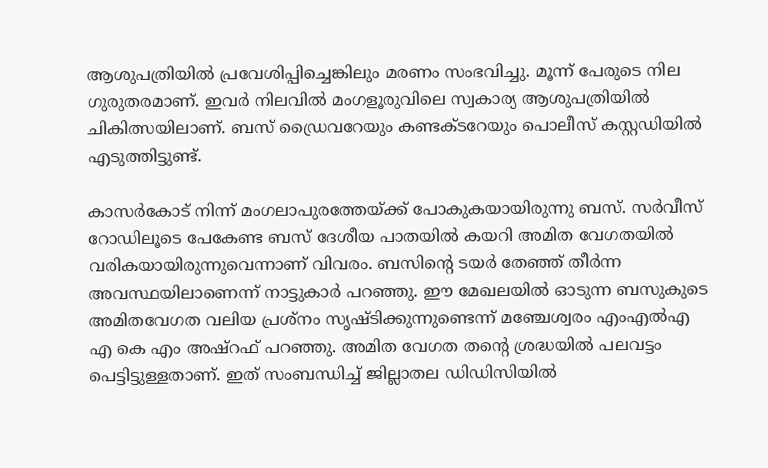ആശുപത്രിയില്‍ പ്രവേശിപ്പിച്ചെങ്കിലും മരണം സംഭവിച്ചു. മൂന്ന് പേരുടെ നില ഗുരുതരമാണ്. ഇവര്‍ നിലവില്‍ മംഗളൂരുവിലെ സ്വകാര്യ ആശുപത്രിയില്‍ ചികിത്സയിലാണ്. ബസ് ഡ്രൈവറേയും കണ്ടക്ടറേയും പൊലീസ് കസ്റ്റഡിയില്‍ എടുത്തിട്ടുണ്ട്.

കാസര്‍കോട് നിന്ന് മംഗലാപുരത്തേയ്ക്ക് പോകുകയായിരുന്നു ബസ്. സര്‍വീസ് റോഡിലൂടെ പേകേണ്ട ബസ് ദേശീയ പാതയില്‍ കയറി അമിത വേഗതയില്‍ വരികയായിരുന്നുവെന്നാണ് വിവരം. ബസിന്റെ ടയര്‍ തേഞ്ഞ് തീര്‍ന്ന അവസ്ഥയിലാണെന്ന് നാട്ടുകാര്‍ പറഞ്ഞു. ഈ മേഖലയില്‍ ഓടുന്ന ബസുകുടെ അമിതവേഗത വലിയ പ്രശ്‌നം സൃഷ്ടിക്കുന്നുണ്ടെന്ന് മഞ്ചേശ്വരം എംഎല്‍എ എ കെ എം അഷ്‌റഫ് പറഞ്ഞു. അമിത വേഗത തന്റെ ശ്രദ്ധയില്‍ പലവട്ടം പെട്ടിട്ടുള്ളതാണ്. ഇത് സംബന്ധിച്ച് ജില്ലാതല ഡിഡിസിയില്‍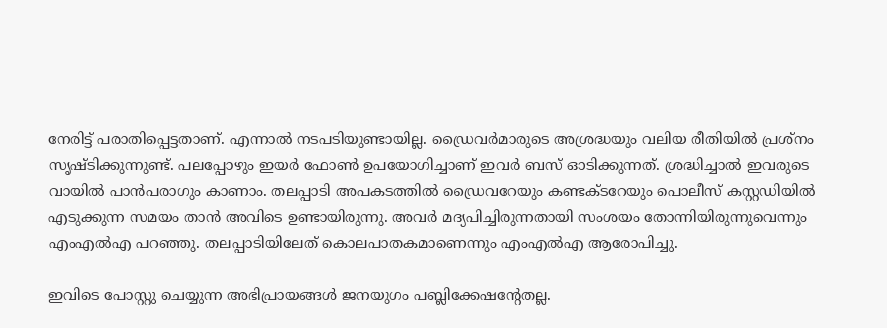നേരിട്ട് പരാതിപ്പെട്ടതാണ്. എന്നാല്‍ നടപടിയുണ്ടായില്ല. ഡ്രൈവര്‍മാരുടെ അശ്രദ്ധയും വലിയ രീതിയില്‍ പ്രശ്‌നം സൃഷ്ടിക്കുന്നുണ്ട്. പലപ്പോഴും ഇയര്‍ ഫോണ്‍ ഉപയോഗിച്ചാണ് ഇവര്‍ ബസ് ഓടിക്കുന്നത്. ശ്രദ്ധിച്ചാല്‍ ഇവരുടെ വായില്‍ പാന്‍പരാഗും കാണാം. തലപ്പാടി അപകടത്തില്‍ ഡ്രൈവറേയും കണ്ടക്ടറേയും പൊലീസ് കസ്റ്റഡിയില്‍ എടുക്കുന്ന സമയം താന്‍ അവിടെ ഉണ്ടായിരുന്നു. അവര്‍ മദ്യപിച്ചിരുന്നതായി സംശയം തോന്നിയിരുന്നുവെന്നും എംഎല്‍എ പറഞ്ഞു. തലപ്പാടിയിലേത് കൊലപാതകമാണെന്നും എംഎല്‍എ ആരോപിച്ചു.

ഇവിടെ പോസ്റ്റു ചെയ്യുന്ന അഭിപ്രായങ്ങള്‍ ജനയുഗം പബ്ലിക്കേഷന്റേതല്ല.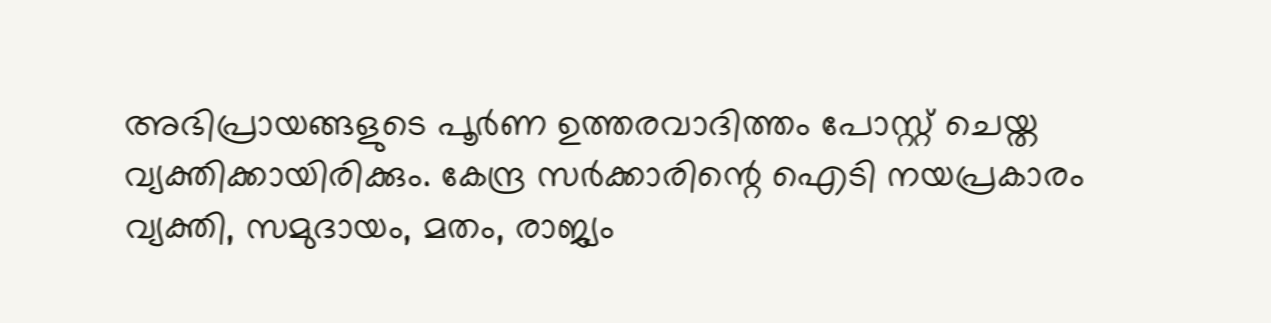അഭിപ്രായങ്ങളുടെ പൂര്‍ണ ഉത്തരവാദിത്തം പോസ്റ്റ് ചെയ്ത വ്യക്തിക്കായിരിക്കും. കേന്ദ്ര സര്‍ക്കാരിന്റെ ഐടി നയപ്രകാരം വ്യക്തി, സമുദായം, മതം, രാജ്യം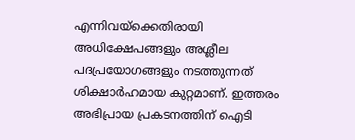എന്നിവയ്‌ക്കെതിരായി അധിക്ഷേപങ്ങളും അശ്ലീല പദപ്രയോഗങ്ങളും നടത്തുന്നത് ശിക്ഷാര്‍ഹമായ കുറ്റമാണ്. ഇത്തരം അഭിപ്രായ പ്രകടനത്തിന് ഐടി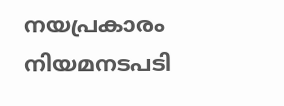നയപ്രകാരം നിയമനടപടി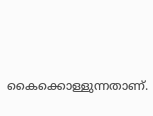കൈക്കൊള്ളുന്നതാണ്.